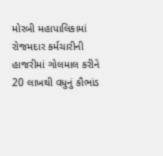મોરબી મહાપાલિકામાં રોજમદાર કર્મચારીની હાજરીમાં ગોલમાલ કરીને 20 લાખથી વધુનું કૌભાંડ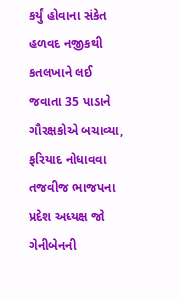કર્યું હોવાના સંકેત હળવદ નજીકથી કતલખાને લઈ જવાતા 35 પાડાને ગૌરક્ષકોએ બચાવ્યા, ફરિયાદ નોધાવવા તજવીજ ભાજપના પ્રદેશ અધ્યક્ષ જો ગેનીબેનની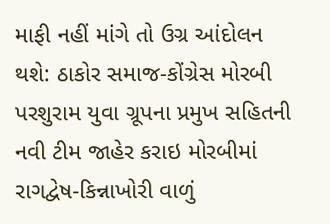માફી નહીં માંગે તો ઉગ્ર આંદોલન થશે: ઠાકોર સમાજ-કોંગ્રેસ મોરબી પરશુરામ યુવા ગ્રૂપના પ્રમુખ સહિતની નવી ટીમ જાહેર કરાઇ મોરબીમાં રાગદ્વેષ-કિન્નાખોરી વાળું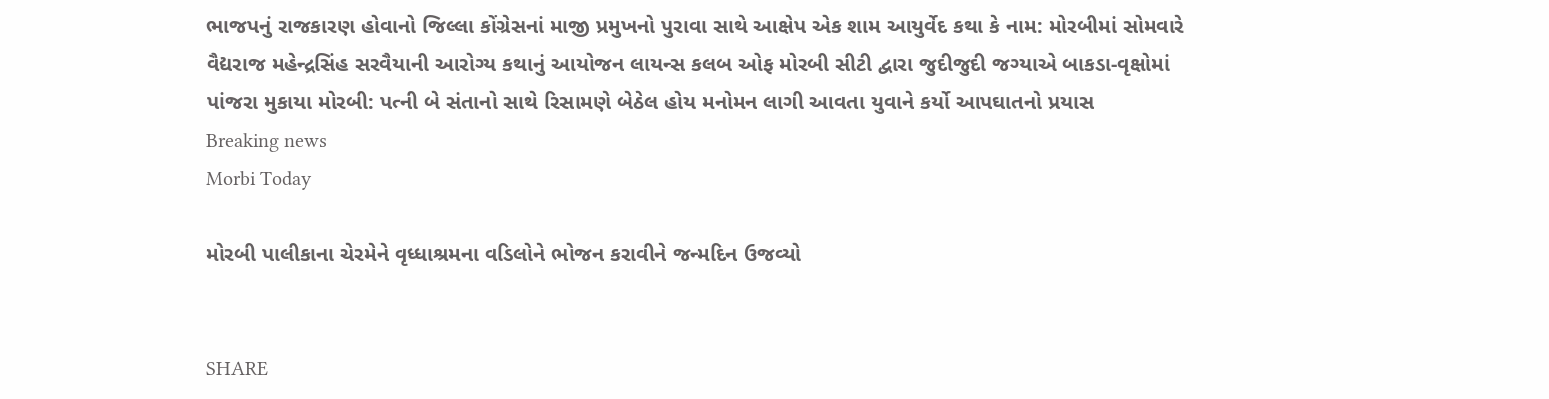ભાજપનું રાજકારણ હોવાનો જિલ્લા કોંગ્રેસનાં માજી પ્રમુખનો પુરાવા સાથે આક્ષેપ એક શામ આયુર્વેદ કથા કે નામ: મોરબીમાં સોમવારે વૈદ્યરાજ મહેન્દ્રસિંહ સરવૈયાની આરોગ્ય કથાનું આયોજન લાયન્સ કલબ ઓફ મોરબી સીટી દ્વારા જુદીજુદી જગ્યાએ બાકડા-વૃક્ષોમાં પાંજરા મુકાયા મોરબી: પત્ની બે સંતાનો સાથે રિસામણે બેઠેલ હોય મનોમન લાગી આવતા યુવાને કર્યો આપઘાતનો પ્રયાસ
Breaking news
Morbi Today

મોરબી પાલીકાના ચેરમેને વૃધ્ધાશ્રમના વડિલોને ભોજન કરાવીને જન્મદિન ઉજવ્યો


SHARE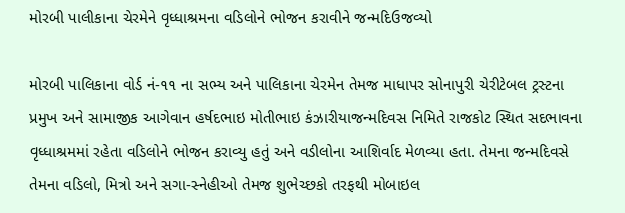મોરબી પાલીકાના ચેરમેને વૃધ્ધાશ્રમના વડિલોને ભોજન કરાવીને જન્મદિઉજવ્યો

મોરબી પાલિકાના વોર્ડ નં-૧૧ ના સભ્ય અને પાલિકાના ચેરમેન તેમજ માધાપર સોનાપુરી ચેરીટેબલ ટ્રસ્ટના પ્રમુખ અને સામાજીક આગેવાન હર્ષદભાઇ મોતીભાઇ કંઝારીયાજન્મદિવસ નિમિતે રાજકોટ સ્થિત સદભાવના વૃધ્ધાશ્રમમાં રહેતા વડિલોને ભોજન કરાવ્યુ હતું અને વડીલોના આશિર્વાદ મેળવ્યા હતા. તેમના જન્મદિવસે તેમના વડિલો, મિત્રો અને સગા-સ્નેહીઓ તેમજ શુભેચ્છકો તરફથી મોબાઇલ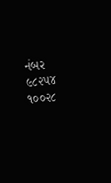નંબર ૯૮૨૫૪ ૧૦૦૨૮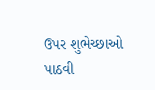ઉપર શુભેચ્છાઓ પાઠવી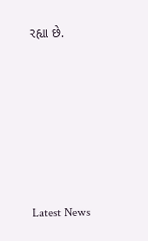રહ્યા છે.






Latest News